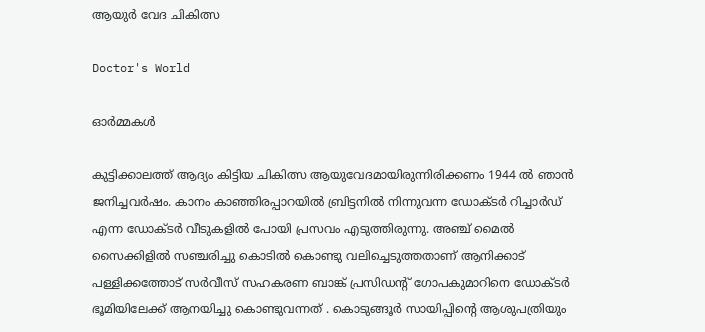ആയുർ വേദ ചികിത്സ

Doctor's World

ഓർമ്മകൾ

കുട്ടിക്കാലത്ത് ആദ്യം കിട്ടിയ ചികിത്സ ആയുവേദമായിരുന്നിരിക്കണം 1944 ൽ ഞാൻ ജനിച്ചവർഷം. കാനം കാഞ്ഞിരപ്പാറയിൽ ബ്രിട്ടനിൽ നിന്നുവന്ന ഡോക്ടർ റിച്ചാർഡ് എന്ന ഡോക്ടർ വീടുകളിൽ പോയി പ്രസവം എടുത്തിരുന്നു. അഞ്ച് മൈൽ സൈക്കിളിൽ സഞ്ചരിച്ചു കൊടിൽ കൊണ്ടു വലിച്ചെടുത്തതാണ് ആനിക്കാട് പള്ളിക്കത്തോട് സർവീസ് സഹകരണ ബാങ്ക് പ്രസിഡൻ്റ് ഗോപകുമാറിനെ ഡോക്ടർ ഭൂമിയിലേക്ക്‌ ആനയിച്ചു കൊണ്ടുവന്നത് . കൊടുങ്ങൂർ സായിപ്പിൻ്റെ ആശുപത്രിയും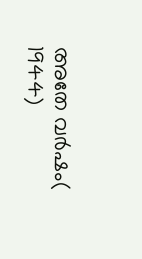അതേ വർഷം( 1944)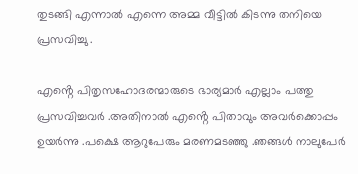തുടങ്ങി എന്നാൽ എന്നെ അമ്മ വീട്ടിൽ കിടന്നു തനിയെ പ്രസവിച്ചു .

എൻ്റെ പിതൃസഹോദരന്മാരുടെ ഭാര്യമാർ എല്ലാം പത്തു പ്രസവിച്ചവർ .അതിനാൽ എൻ്റെ പിതാവും അവർക്കൊപ്പം ഉയർന്നു .പക്ഷെ ആറുപേരും മരണമടഞ്ഞു .ഞങ്ങൾ നാലുപേർ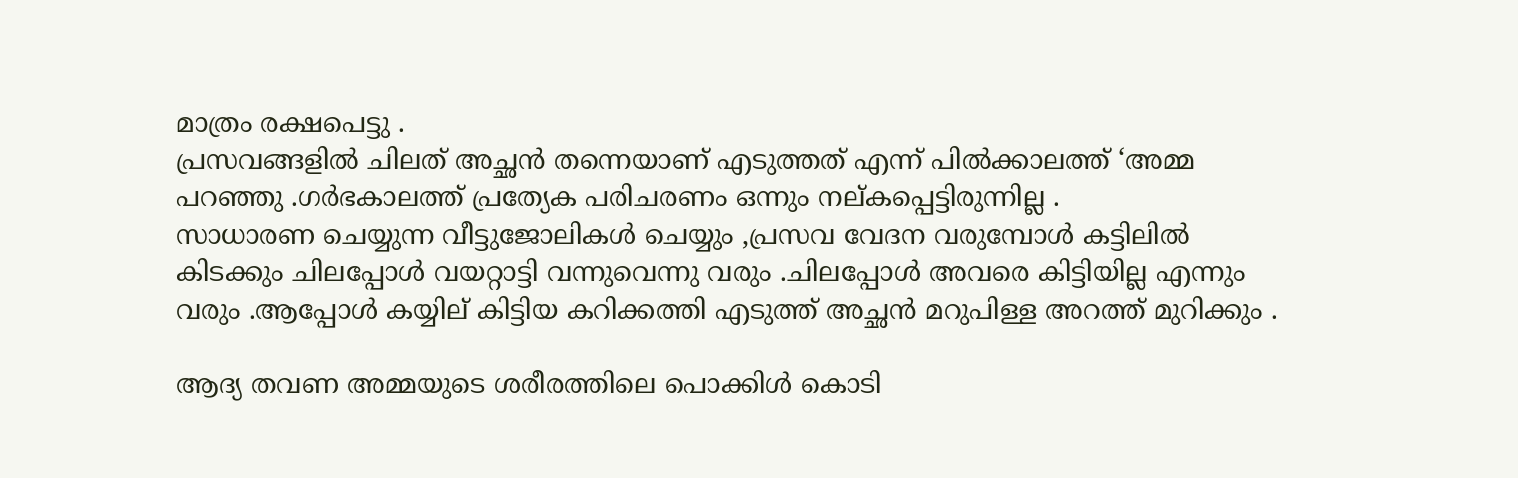മാത്രം രക്ഷപെട്ടു .
പ്രസവങ്ങളിൽ ചിലത് അച്ഛൻ തന്നെയാണ് എടുത്തത് എന്ന് പിൽക്കാലത്ത് ‘അമ്മ പറഞ്ഞു .ഗർഭകാലത്ത് പ്രത്യേക പരിചരണം ഒന്നും നല്കപ്പെട്ടിരുന്നില്ല .
സാധാരണ ചെയ്യുന്ന വീട്ടുജോലികൾ ചെയ്യും ,പ്രസവ വേദന വരുമ്പോൾ കട്ടിലിൽ കിടക്കും ചിലപ്പോൾ വയറ്റാട്ടി വന്നുവെന്നു വരും .ചിലപ്പോൾ അവരെ കിട്ടിയില്ല എന്നും വരും .ആപ്പോൾ കയ്യില് കിട്ടിയ കറിക്കത്തി എടുത്ത് അച്ഛൻ മറുപിള്ള അറത്ത് മുറിക്കും .

ആദ്യ തവണ അമ്മയുടെ ശരീരത്തിലെ പൊക്കിൾ കൊടി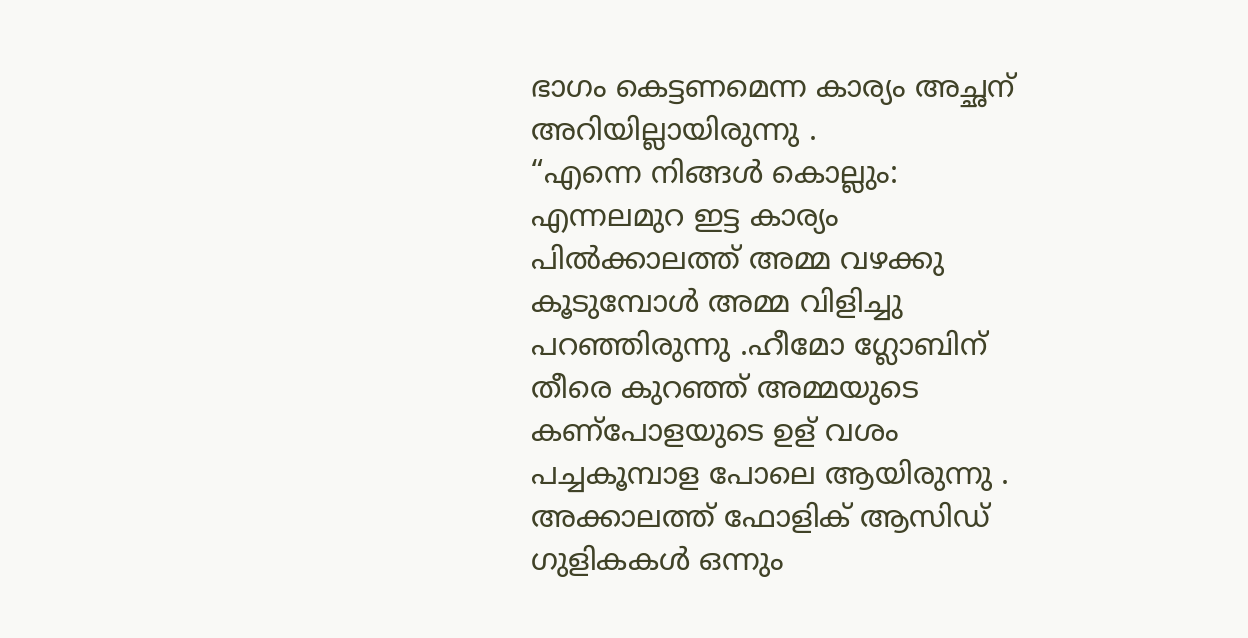ഭാഗം കെട്ടണമെന്ന കാര്യം അച്ഛന് അറിയില്ലായിരുന്നു .
“എന്നെ നിങ്ങൾ കൊല്ലും: എന്നലമുറ ഇട്ട കാര്യം പിൽക്കാലത്ത് അമ്മ വഴക്കു കൂടുമ്പോൾ അമ്മ വിളിച്ചു പറഞ്ഞിരുന്നു .ഹീമോ ഗ്ലോബിന് തീരെ കുറഞ്ഞ് അമ്മയുടെ കണ്പോളയുടെ ഉള് വശം പച്ചകൂമ്പാള പോലെ ആയിരുന്നു .
അക്കാലത്ത് ഫോളിക് ആസിഡ് ഗുളികകൾ ഒന്നും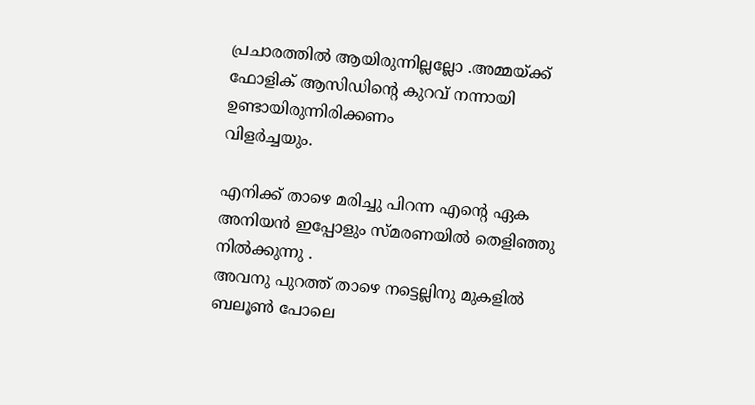പ്രചാരത്തിൽ ആയിരുന്നില്ലല്ലോ .അമ്മയ്ക്ക് ഫോളിക് ആസിഡിന്റെ കുറവ് നന്നായി ഉണ്ടായിരുന്നിരിക്കണം
വിളർച്ചയും.

എനിക്ക് താഴെ മരിച്ചു പിറന്ന എൻ്റെ ഏക അനിയൻ ഇപ്പോളും സ്മരണയിൽ തെളിഞ്ഞു നിൽക്കുന്നു .
അവനു പുറത്ത് താഴെ നട്ടെല്ലിനു മുകളിൽ ബലൂൺ പോലെ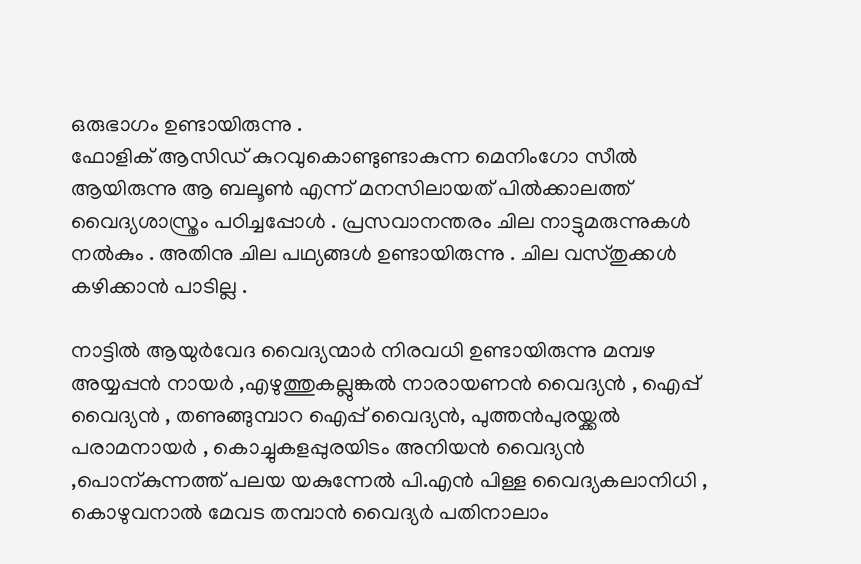ഒരുഭാഗം ഉണ്ടായിരുന്നു .
ഫോളിക് ആസിഡ് കുറവുകൊണ്ടുണ്ടാകുന്ന മെനിംഗോ സീൽ ആയിരുന്നു ആ ബലൂൺ എന്ന് മനസിലായത് പിൽക്കാലത്ത് വൈദ്യശാസ്ത്രം പഠിച്ചപ്പോൾ . പ്രസവാനന്തരം ചില നാട്ടുമരുന്നുകൾ നൽകും . അതിനു ചില പഥ്യങ്ങൾ ഉണ്ടായിരുന്നു . ചില വസ്തുക്കൾ കഴിക്കാൻ പാടില്ല .

നാട്ടിൽ ആയുർവേദ വൈദ്യന്മാർ നിരവധി ഉണ്ടായിരുന്നു മമ്പഴ അയ്യപ്പൻ നായർ ,എഴുത്തുകല്ലുങ്കൽ നാരായണൻ വൈദ്യൻ , ഐപ്പ് വൈദ്യൻ , തണുങ്ങുമ്പാറ ഐപ്പ് വൈദ്യൻ, പുത്തൻപുരയ്ക്കൽ പരാമനായർ , കൊച്ചുകളപ്പുരയിടം അനിയൻ വൈദ്യൻ ,പൊന്കുന്നത്ത് പലയ യകുന്നേൽ പി.എൻ പിള്ള വൈദ്യകലാനിധി , കൊഴുവനാൽ മേവട തമ്പാൻ വൈദ്യർ പതിനാലാം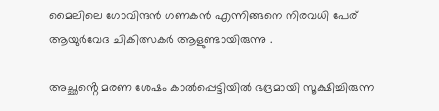മൈലിലെ ഗോവിന്ദൻ ഗണകൻ എന്നിങ്ങനെ നിരവധി പേര് ആയുർവേദ ചികിത്സകർ ആളുണ്ടായിരുന്നു .

അച്ഛൻ്റെ മരണ ശേഷം കാൽപ്പെട്ടിയിൽ ഭദ്രമായി സൂക്ഷിച്ചിരുന്ന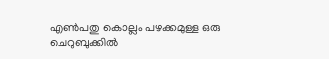എൺപതു കൊല്ലം പഴക്കമുള്ള ഒരു ചെറുബുക്കിൽ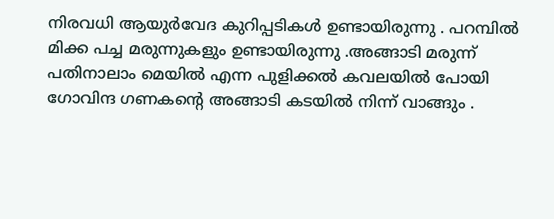നിരവധി ആയുർവേദ കുറിപ്പടികൾ ഉണ്ടായിരുന്നു . പറമ്പിൽ മിക്ക പച്ച മരുന്നുകളും ഉണ്ടായിരുന്നു .അങ്ങാടി മരുന്ന് പതിനാലാം മെയിൽ എന്ന പുളിക്കൽ കവലയിൽ പോയി ഗോവിന്ദ ഗണകൻ്റെ അങ്ങാടി കടയിൽ നിന്ന് വാങ്ങും .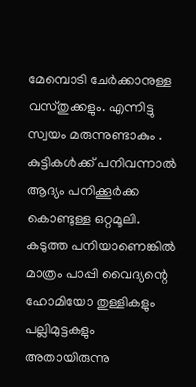മേമ്പൊടി ചേർക്കാനുള്ള വസ്തുക്കളും. എന്നിട്ടു സ്വയം മരുന്നുണ്ടാകും .
കുട്ടികൾക്ക് പനിവന്നാൽ ആദ്യം പനിക്കൂർക്ക കൊണ്ടുള്ള ഒറ്റമൂലി. കടുത്ത പനിയാണെങ്കിൽ മാത്രം പാപ്പി വൈദ്യന്റെ ഹോമിയോ തുള്ളികളും പല്ലിമുട്ടകളും അതായിരുന്നു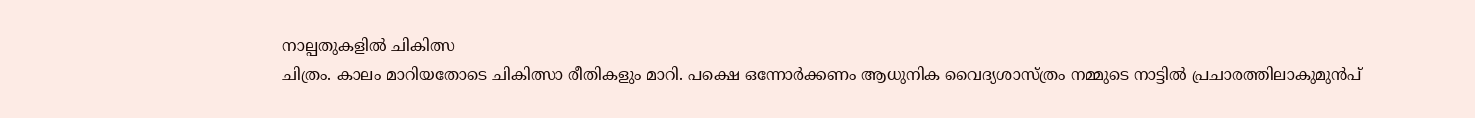നാല്പതുകളിൽ ചികിത്സ
ചിത്രം. കാലം മാറിയതോടെ ചികിത്സാ രീതികളും മാറി. പക്ഷെ ഒന്നോർക്കണം ആധുനിക വൈദ്യശാസ്ത്രം നമ്മുടെ നാട്ടിൽ പ്രചാരത്തിലാകുമുൻപ്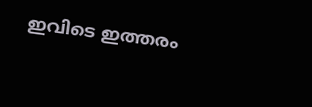ഇവിടെ ഇത്തരം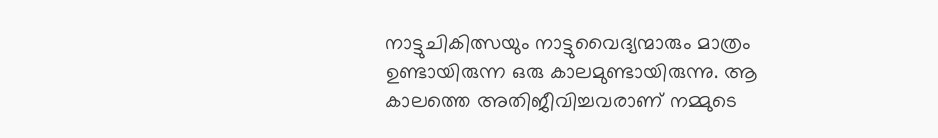നാട്ടുചികിത്സയും നാട്ടുവൈദ്യന്മാരും മാത്രം ഉണ്ടായിരുന്ന ഒരു കാലമുണ്ടായിരുന്നു. ആ കാലത്തെ അതിജീവിച്ചവരാണ് നമ്മുടെ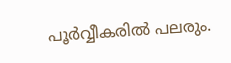പൂർവ്വീകരിൽ പലരും.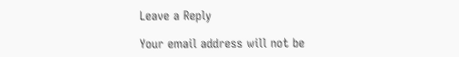Leave a Reply

Your email address will not be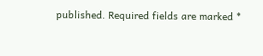published. Required fields are marked *